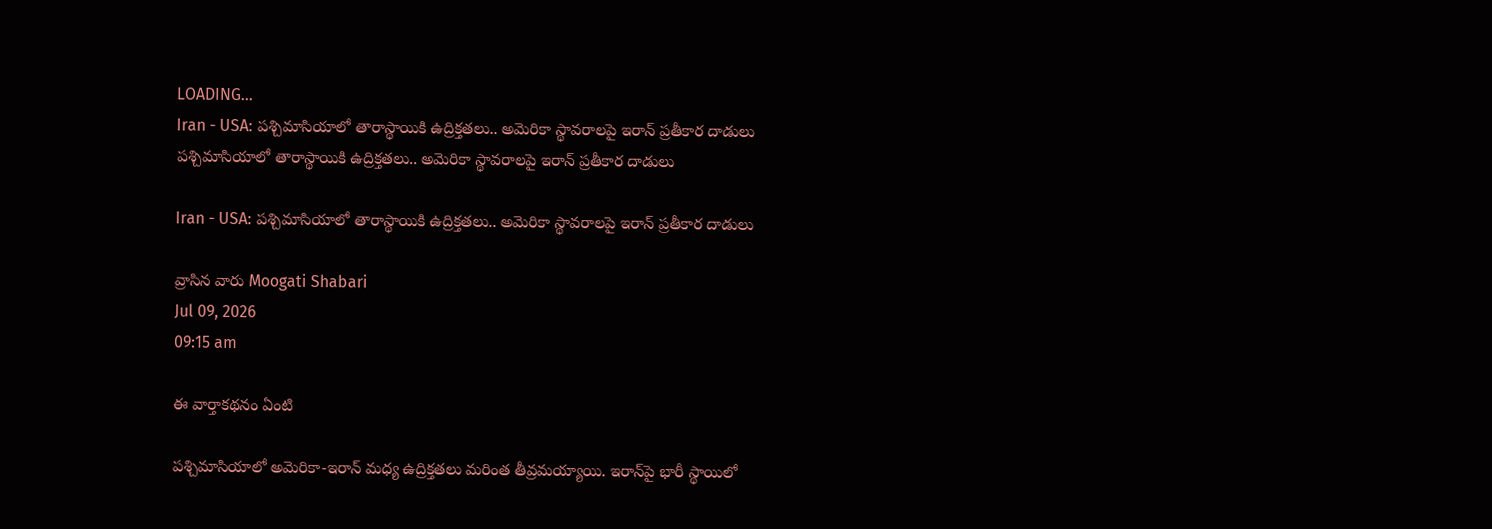LOADING...
Iran - USA: పశ్చిమాసియాలో తారాస్థాయికి ఉద్రిక్తతలు.. అమెరికా స్థావరాలపై ఇరాన్ ప్రతీకార దాడులు
పశ్చిమాసియాలో తారాస్థాయికి ఉద్రిక్తతలు.. అమెరికా స్థావరాలపై ఇరాన్ ప్రతీకార దాడులు

Iran - USA: పశ్చిమాసియాలో తారాస్థాయికి ఉద్రిక్తతలు.. అమెరికా స్థావరాలపై ఇరాన్ ప్రతీకార దాడులు

వ్రాసిన వారు Moogati Shabari
Jul 09, 2026
09:15 am

ఈ వార్తాకథనం ఏంటి

పశ్చిమాసియాలో అమెరికా-ఇరాన్ మధ్య ఉద్రిక్తతలు మరింత తీవ్రమయ్యాయి. ఇరాన్‌పై భారీ స్థాయిలో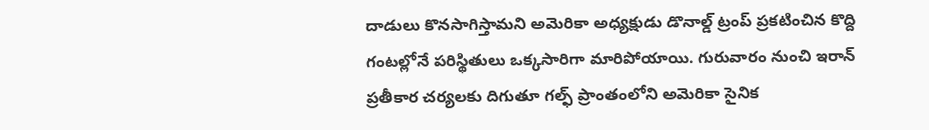దాడులు కొనసాగిస్తామని అమెరికా అధ్యక్షుడు డొనాల్డ్ ట్రంప్ ప్రకటించిన కొద్ది గంటల్లోనే పరిస్థితులు ఒక్కసారిగా మారిపోయాయి. గురువారం నుంచి ఇరాన్ ప్రతీకార చర్యలకు దిగుతూ గల్ఫ్ ప్రాంతంలోని అమెరికా సైనిక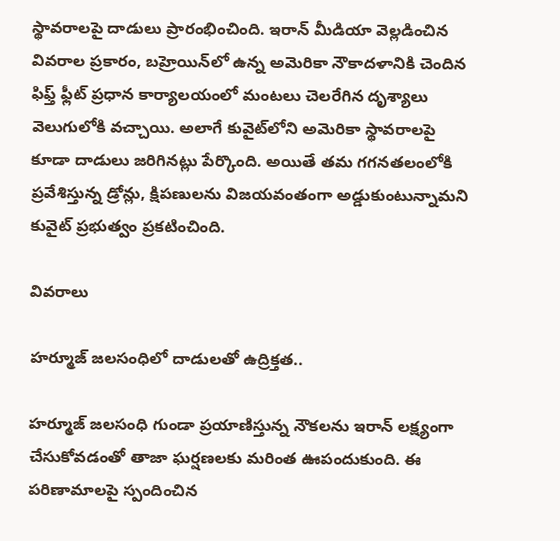స్థావరాలపై దాడులు ప్రారంభించింది. ఇరాన్ మీడియా వెల్లడించిన వివరాల ప్రకారం, బహ్రెయిన్‌లో ఉన్న అమెరికా నౌకాదళానికి చెందిన ఫిఫ్త్ ఫ్లీట్ ప్రధాన కార్యాలయంలో మంటలు చెలరేగిన దృశ్యాలు వెలుగులోకి వచ్చాయి. అలాగే కువైట్‌లోని అమెరికా స్థావరాలపై కూడా దాడులు జరిగినట్లు పేర్కొంది. అయితే తమ గగనతలంలోకి ప్రవేశిస్తున్న డ్రోన్లు, క్షిపణులను విజయవంతంగా అడ్డుకుంటున్నామని కువైట్ ప్రభుత్వం ప్రకటించింది.

వివరాలు

హర్మూజ్ జలసంధిలో దాడులతో ఉద్రిక్తత..

హర్మూజ్ జలసంధి గుండా ప్రయాణిస్తున్న నౌకలను ఇరాన్ లక్ష్యంగా చేసుకోవడంతో తాజా ఘర్షణలకు మరింత ఊపందుకుంది. ఈ పరిణామాలపై స్పందించిన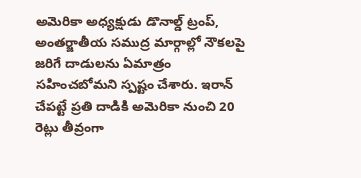అమెరికా అధ్యక్షుడు డొనాల్డ్ ట్రంప్, అంతర్జాతీయ సముద్ర మార్గాల్లో నౌకలపై జరిగే దాడులను ఏమాత్రం సహించబోమని స్పష్టం చేశారు. ఇరాన్ చేపట్టే ప్రతి దాడికి అమెరికా నుంచి 20 రెట్లు తీవ్రంగా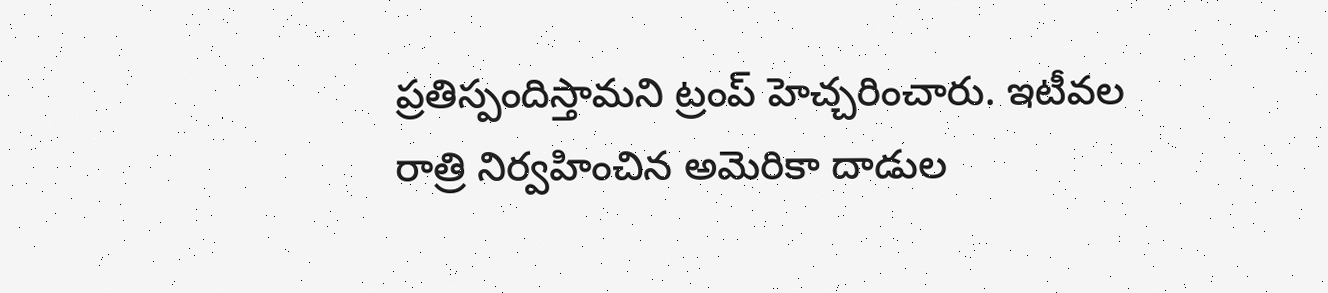ప్రతిస్పందిస్తామని ట్రంప్ హెచ్చరించారు. ఇటీవల రాత్రి నిర్వహించిన అమెరికా దాడుల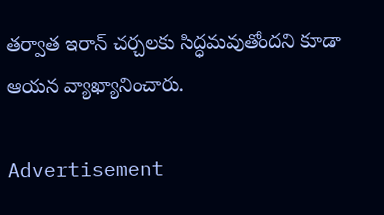తర్వాత ఇరాన్ చర్చలకు సిద్ధమవుతోందని కూడా ఆయన వ్యాఖ్యానించారు.

Advertisement